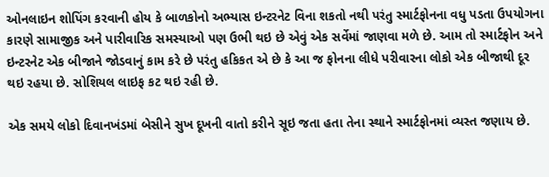ઓનલાઇન શોપિંગ કરવાની હોય કે બાળકોનો અભ્યાસ ઇન્ટરનેટ વિના શકતો નથી પરંતુ સ્માર્ટફોનના વધુ પડતા ઉપયોગના કારણે સામાજીક અને પારીવારિક સમસ્યાઓ પણ ઉભી થઇ છે એવું એક સર્વેમાં જાણવા મળે છે. આમ તો સ્માર્ટફોન અને ઇન્ટરનેટ એક બીજાને જોડવાનું કામ કરે છે પરંતુ હકિકત એ છે કે આ જ ફોનના લીધે પરીવારના લોકો એક બીજાથી દૂર થઇ રહયા છે. સોશિયલ લાઇફ કટ થઇ રહી છે.

એક સમયે લોકો દિવાનખંડમાં બેસીને સુખ દૂખની વાતો કરીને સૂઇ જતા હતા તેના સ્થાને સ્માર્ટફોનમાં વ્યસ્ત જણાય છે.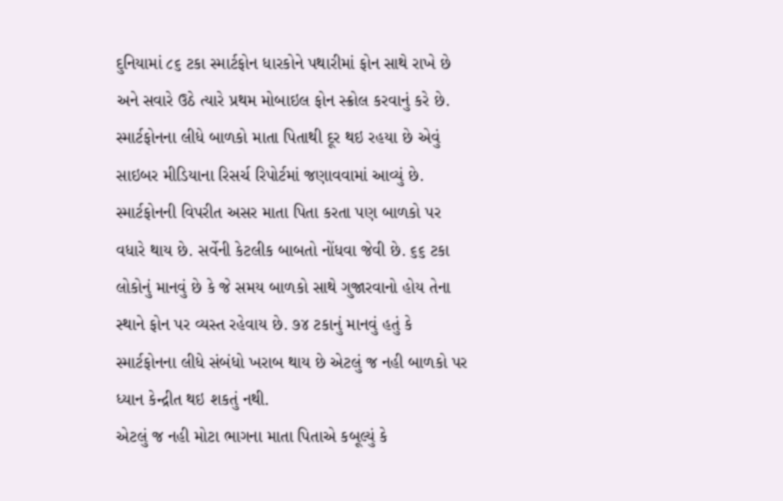દુનિયામાં ૮૬ ટકા સ્માર્ટફોન ધારકોને પથારીમાં ફોન સાથે રાખે છે અને સવારે ઉઠે ત્યારે પ્રથમ મોબાઇલ ફોન સ્ક્રોલ કરવાનું કરે છે. સ્માર્ટફોનના લીધે બાળકો માતા પિતાથી દૂર થઇ રહયા છે એવું સાઇબર મીડિયાના રિસર્ચ રિપોર્ટમાં જણાવવામાં આવ્યું છે. સ્માર્ટફોનની વિપરીત અસર માતા પિતા કરતા પણ બાળકો પર વધારે થાય છે. સર્વેની કેટલીક બાબતો નોંધવા જેવી છે. ૬૬ ટકા લોકોનું માનવું છે કે જે સમય બાળકો સાથે ગુજારવાનો હોય તેના સ્થાને ફોન પર વ્યસ્ત રહેવાય છે. ૭૪ ટકાનું માનવું હતું કે સ્માર્ટફોનના લીધે સંબંધો ખરાબ થાય છે એટલું જ નહી બાળકો પર ધ્યાન કેન્દ્રીત થઇ શકતું નથી.
એટલું જ નહી મોટા ભાગના માતા પિતાએ કબૂલ્યું કે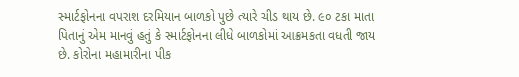સ્માર્ટફોનના વપરાશ દરમિયાન બાળકો પુછે ત્યારે ચીડ થાય છે. ૯૦ ટકા માતા પિતાનું એમ માનવું હતું કે સ્માર્ટફોનના લીધે બાળકોમાં આક્રમકતા વધતી જાય છે. કોરોના મહામારીના પીક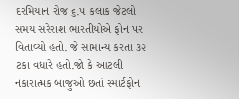દરમિયાન રોજ ૬.૫ કલાક જેટલો સમય સરેરાશ ભારતીયોએ ફોન પર વિતાવ્યો હતો. જે સામાન્ય કરતા ૩૨ ટકા વધારે હતો.જો કે આટલી નકારાત્મક બાજુઓ છતાં સ્માર્ટફોન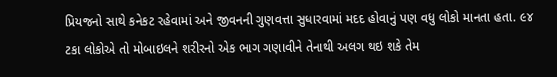પ્રિયજનો સાથે કનેકટ રહેવામાં અને જીવનની ગુણવત્તા સુધારવામાં મદદ હોવાનું પણ વધુ લોકો માનતા હતા. ૯૪ ટકા લોકોએ તો મોબાઇલને શરીરનો એક ભાગ ગણાવીને તેનાથી અલગ થઇ શકે તેમ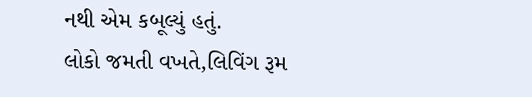નથી એમ કબૂલ્યું હતું.
લોકો જમતી વખતે,લિવિંગ રૂમ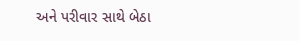અને પરીવાર સાથે બેઠા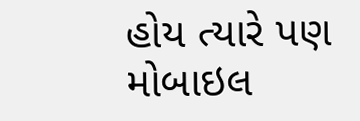હોય ત્યારે પણ મોબાઇલ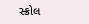સ્ક્રોલ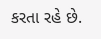કરતા રહે છે.